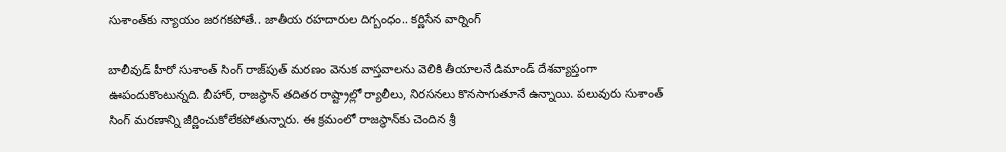సుశాంత్‌కు న్యాయం జరగకపోతే.. జాతీయ రహదారుల దిగ్బంధం.. కర్ణిసేన వార్నింగ్

బాలీవుడ్ హీరో సుశాంత్ సింగ్ రాజ్‌పుత్ మరణం వెనుక వాస్తవాలను వెలికి తీయాలనే డిమాండ్‌ దేశవ్యాప్తంగా ఊపందుకొంటున్నది. బీహార్, రాజస్థాన్ తదితర రాష్ట్రాల్లో ర్యాలీలు, నిరసనలు కొనసాగుతూనే ఉన్నాయి. పలువురు సుశాంత్ సింగ్ మరణాన్ని జీర్ణించుకోలేకపోతున్నారు. ఈ క్రమంలో రాజస్థాన్‌కు చెందిన శ్రీ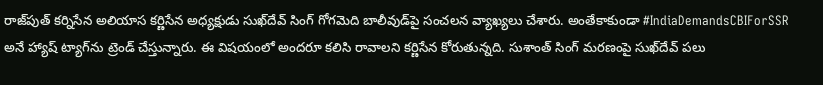రాజ్‌పుత్ కర్నిసేన అలియాస కర్ణిసేన అధ్యక్షుడు సుఖ్‌దేవ్ సింగ్ గోగమెది బాలీవుడ్‌పై సంచలన వ్యాఖ్యలు చేశారు. అంతేకాకుండా #IndiaDemandsCBIForSSR అనే హ్యాష్ ట్యాగ్‌ను ట్రెండ్ చేస్తున్నారు. ఈ విషయంలో అందరూ కలిసి రావాలని కర్ణిసేన కోరుతున్నది. సుశాంత్ సింగ్ మరణంపై సుఖ్‌దేవ్ పలు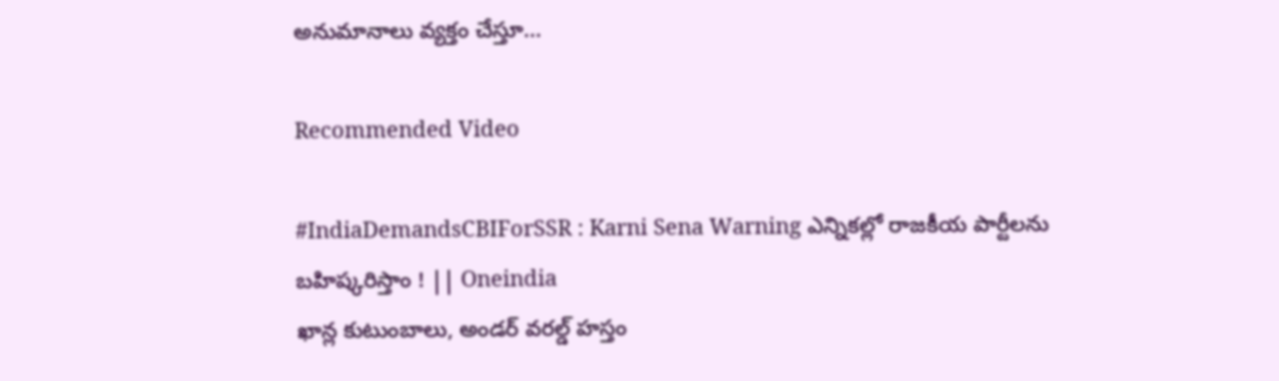అనుమానాలు వ్యక్తం చేస్తూ...

Recommended Video

#IndiaDemandsCBIForSSR : Karni Sena Warning ఎన్నికల్లో రాజకీయ పార్టీలను బహిష్కరిస్తాం ! || Oneindia
ఖాన్ల కుటుంబాలు, అండర్ వరల్డ్ హస్తం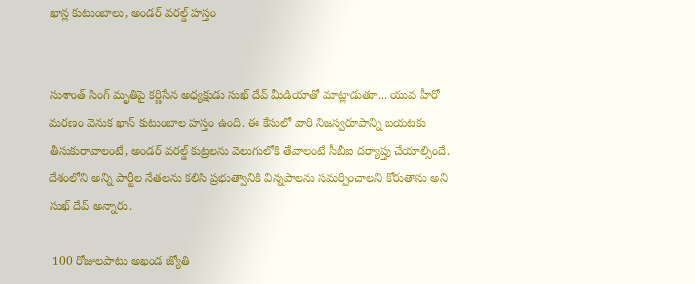ఖాన్ల కుటుంబాలు, అండర్ వరల్డ్ హస్తం


సుశాంత్ సింగ్ మృతిపై కర్ణిసేన అధ్యక్షుడు సుఖ్ దేవ్ మీడియాతో మాట్లాడుతూ... యువ హీరో మరణం వెనుక ఖాన్ కుటుంబాల హస్తం ఉంది. ఈ కేసులో వారి నిజస్వరూపాన్ని బయటకు తీసుకురావాలంటే, అండర్ వరల్డ్ కుట్రలను వెలుగులోకి తేవాలంటే సీబీఐ దర్యాప్తు చేయాల్సిందే. దేశంలోని అన్ని పార్టీల నేతలను కలిసి ప్రభుత్వానికి విన్నపాలను సమర్పించాలని కోరుతాను అని సుఖ్ దేవ్ అన్నారు.

 100 రోజులపాటు అఖండ జ్యోతి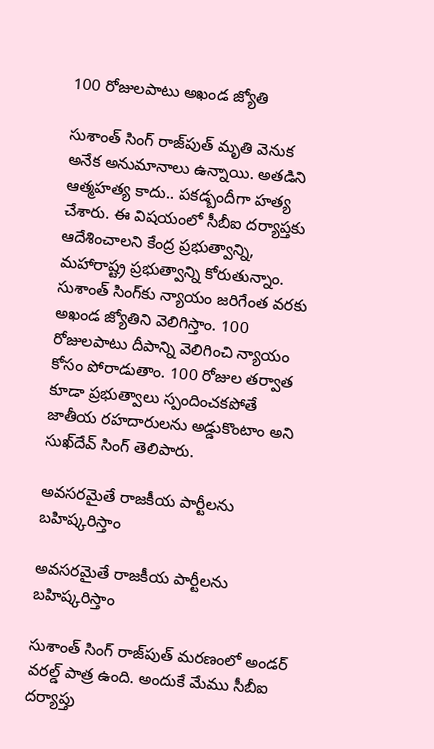100 రోజులపాటు అఖండ జ్యోతి

సుశాంత్ సింగ్ రాజ్‌పుత్ మృతి వెనుక అనేక అనుమానాలు ఉన్నాయి. అతడిని ఆత్మహత్య కాదు.. పకడ్బందీగా హత్య చేశారు. ఈ విషయంలో సీబీఐ దర్యాప్తకు ఆదేశించాలని కేంద్ర ప్రభుత్వాన్ని, మహారాష్ట్ర ప్రభుత్వాన్ని కోరుతున్నాం. సుశాంత్ సింగ్‌కు న్యాయం జరిగేంత వరకు అఖండ జ్యోతిని వెలిగిస్తాం. 100 రోజులపాటు దీపాన్ని వెలిగించి న్యాయం కోసం పోరాడుతాం. 100 రోజుల తర్వాత కూడా ప్రభుత్వాలు స్పందించకపోతే జాతీయ రహదారులను అడ్డుకొంటాం అని సుఖ్‌దేవ్ సింగ్ తెలిపారు.

అవసరమైతే రాజకీయ పార్టీలను బహిష్కరిస్తాం

అవసరమైతే రాజకీయ పార్టీలను బహిష్కరిస్తాం

సుశాంత్ సింగ్ రాజ్‌పుత్ మరణంలో అండర్ వరల్డ్ పాత్ర ఉంది. అందుకే మేము సీబీఐ దర్యాప్తు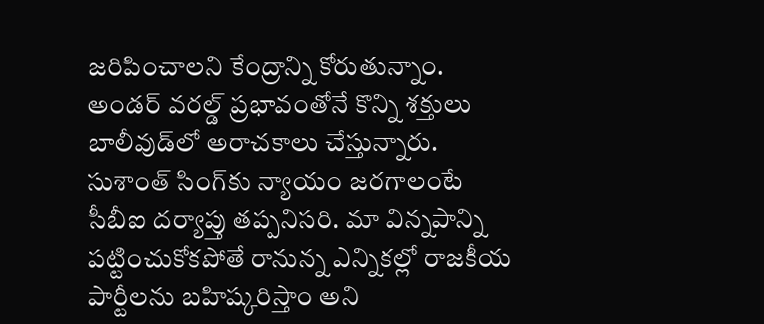జరిపించాలని కేంద్రాన్ని కోరుతున్నాం. అండర్ వరల్డ్ ప్రభావంతోనే కొన్ని శక్తులు బాలీవుడ్‌లో అరాచకాలు చేస్తున్నారు. సుశాంత్ సింగ్‌కు న్యాయం జరగాలంటే సీబీఐ దర్యాప్తు తప్పనిసరి. మా విన్నపాన్ని పట్టించుకోకపోతే రానున్న ఎన్నికల్లో రాజకీయ పార్టీలను బహిష్కరిస్తాం అని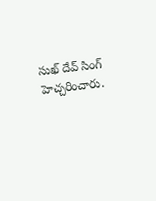సుఖ్ దేవ్ సింగ్ హెచ్చరించారు.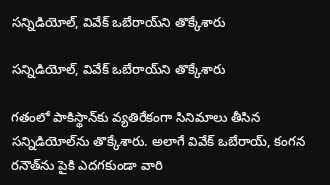సన్నిడియోల్‌, వివేక్ ఒబేరాయ్‌ని తొక్కేశారు

సన్నిడియోల్‌, వివేక్ ఒబేరాయ్‌ని తొక్కేశారు

గతంలో పాకిస్థాన్‌కు వ్యతిరేకంగా సినిమాలు తీసిన సన్నిడియోల్‌ను తొక్కేశారు. అలాగే వివేక్ ఒబేరాయ్, కంగన రనౌత్‌ను పైకి ఎదగకుండా వారి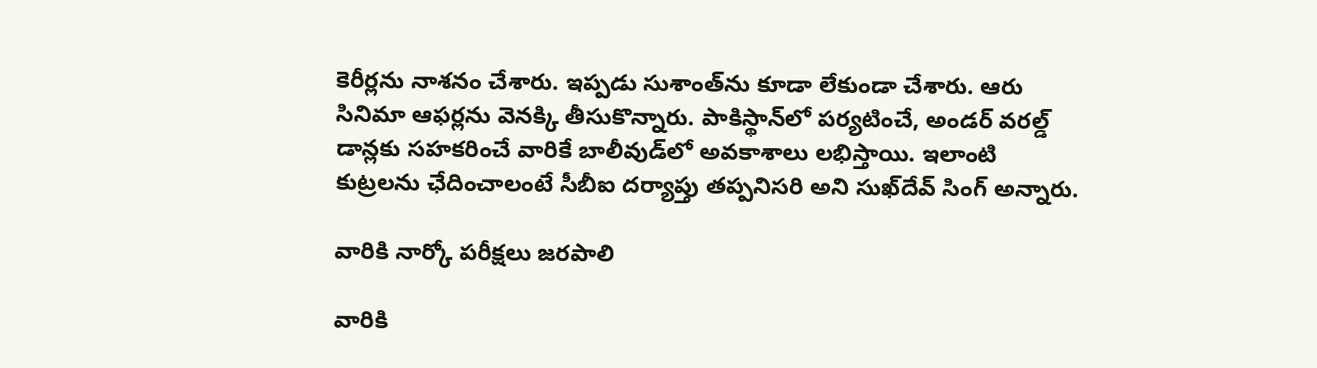కెరీర్లను నాశనం చేశారు. ఇప్పడు సుశాంత్‌ను కూడా లేకుండా చేశారు. ఆరు సినిమా ఆఫర్లను వెనక్కి తీసుకొన్నారు. పాకిస్థాన్‌లో పర్యటించే, అండర్ వరల్డ్ డాన్లకు సహకరించే వారికే బాలీవుడ్‌లో అవకాశాలు లభిస్తాయి. ఇలాంటి కుట్రలను ఛేదించాలంటే సీబీఐ దర్యాప్తు తప్పనిసరి అని సుఖ్‌దేవ్ సింగ్ అన్నారు.

వారికి నార్కో పరీక్షలు జరపాలి

వారికి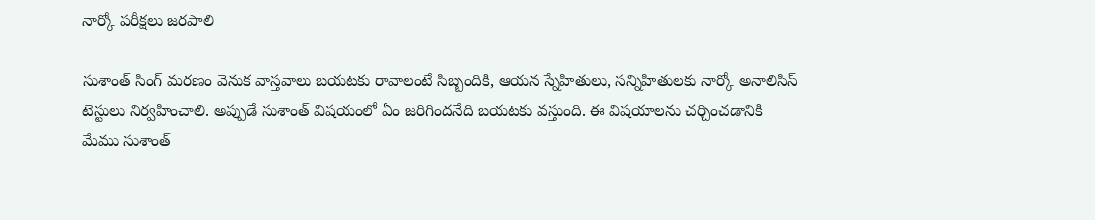నార్కో పరీక్షలు జరపాలి

సుశాంత్ సింగ్ మరణం వెనుక వాస్తవాలు బయటకు రావాలంటే సిబ్బందికి, ఆయన స్నేహితులు, సన్నిహితులకు నార్కో అనాలిసిస్ టెస్టులు నిర్వహించాలి. అప్పుడే సుశాంత్ విషయంలో ఏం జరిగిందనేది బయటకు వస్తుంది. ఈ విషయాలను చర్చించడానికి మేము సుశాంత్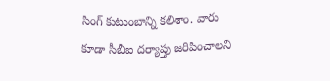సింగ్ కుటుంబాన్ని కలిశాం. వారు కూడా సీబీఐ దర్యాప్తు జరిపించాలని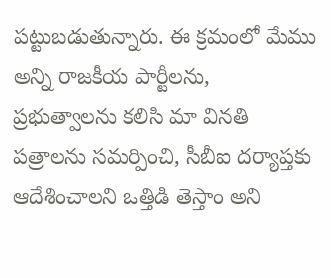పట్టుబడుతున్నారు. ఈ క్రమంలో మేము అన్ని రాజకీయ పార్టీలను, ప్రభుత్వాలను కలిసి మా వినతి పత్రాలను సమర్పించి, సీబీఐ దర్యాప్తకు ఆదేశించాలని ఒత్తిడి తెస్తాం అని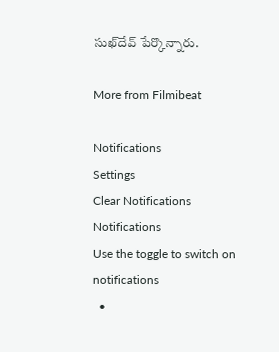సుఖ్‌దేవ్ పేర్కొన్నారు.

More from Filmibeat

Notifications
Settings
Clear Notifications
Notifications
Use the toggle to switch on notifications
  •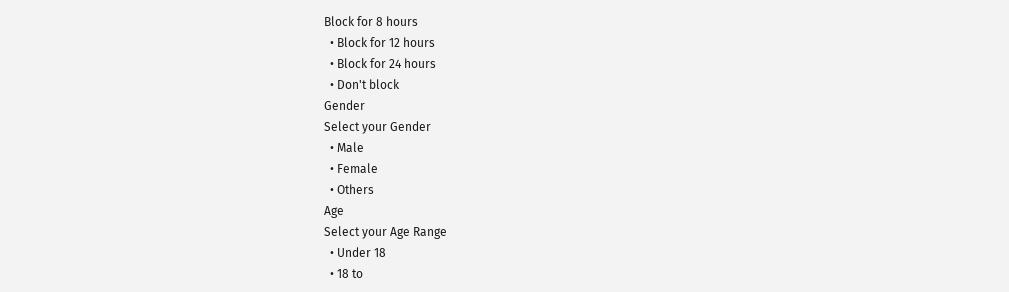Block for 8 hours
  • Block for 12 hours
  • Block for 24 hours
  • Don't block
Gender
Select your Gender
  • Male
  • Female
  • Others
Age
Select your Age Range
  • Under 18
  • 18 to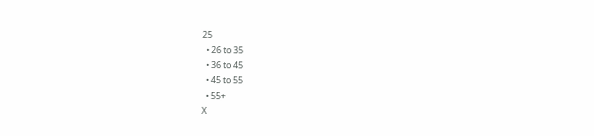25
  • 26 to 35
  • 36 to 45
  • 45 to 55
  • 55+
X